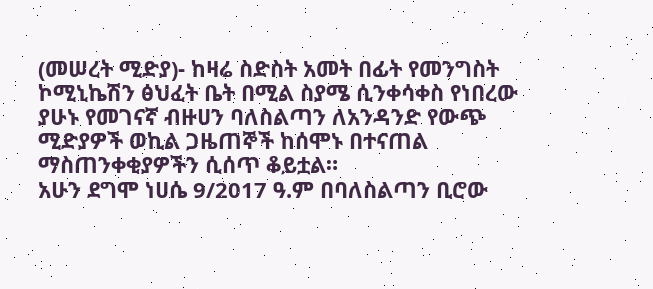(መሠረት ሚድያ)- ከዛሬ ስድስት አመት በፊት የመንግስት ኮሚኒኬሽን ፅህፈት ቤት በሚል ስያሜ ሲንቀሳቀስ የነበረው ያሁኑ የመገናኛ ብዙሀን ባለስልጣን ለአንዳንድ የውጭ ሚድያዎች ወኪል ጋዜጠኞች ከሰሞኑ በተናጠል ማስጠንቀቂያዎችን ሲሰጥ ቆይቷል።
አሁን ደግሞ ነሀሴ 9/2017 ዓ.ም በባለስልጣን ቢሮው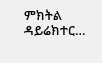ምክትል ዳይሬክተር…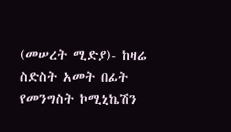(መሠረት ሚድያ)- ከዛሬ ስድስት አመት በፊት የመንግስት ኮሚኒኬሽን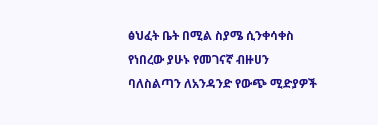ፅህፈት ቤት በሚል ስያሜ ሲንቀሳቀስ የነበረው ያሁኑ የመገናኛ ብዙሀን ባለስልጣን ለአንዳንድ የውጭ ሚድያዎች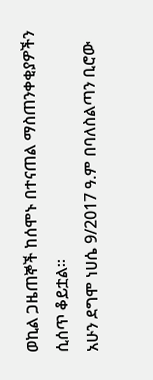ወኪል ጋዜጠኞች ከሰሞኑ በተናጠል ማስጠንቀቂያዎችን ሲሰጥ ቆይቷል።
አሁን ደግሞ ነሀሴ 9/2017 ዓ.ም በባለስልጣን ቢሮው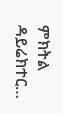ምክትል ዳይሬክተር…